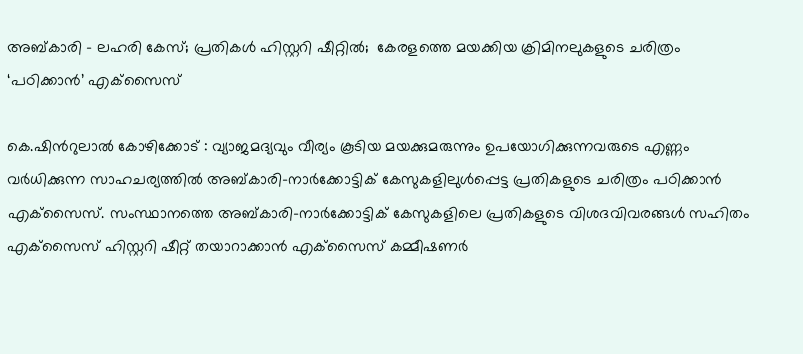അബ്കാരി – ലഹരി കേസ്; പ്രതികള്‍ ഹിസ്റ്ററി ഷീറ്റില്‍;  കേരളത്തെ മയക്കിയ ക്രിമിനലുകളുടെ ചരിത്രം ‘പഠിക്കാന്‍’ എക്‌സൈസ്

കെ.ഷിന്‍റുലാല്‍ കോഴിക്കോട് : വ്യാജമദ്യവും വീര്യം കൂടിയ മയക്കുമരുന്നും ഉപയോഗിക്കുന്നവരുടെ എണ്ണം വര്‍ധിക്കുന്ന സാഹചര്യത്തില്‍ അബ്കാരി-നാര്‍ക്കോട്ടിക് കേസുകളിലുള്‍പ്പെട്ട പ്രതികളുടെ ചരിത്രം പഠിക്കാന്‍ എക്‌സൈസ്. സംസ്ഥാനത്തെ അബ്കാരി-നാര്‍ക്കോട്ടിക് കേസുകളിലെ പ്രതികളുടെ വിശദവിവരങ്ങള്‍ സഹിതം എക്‌സൈസ് ഹിസ്റ്ററി ഷീറ്റ് തയാറാക്കാന്‍ എക്‌സൈസ് കമ്മീഷണര്‍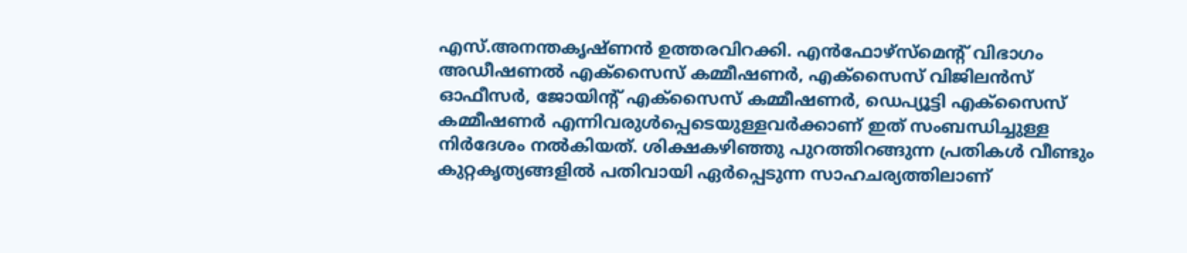എസ്.അനന്തകൃഷ്ണന്‍ ഉത്തരവിറക്കി. എന്‍ഫോഴ്‌സ്‌മെന്‍റ് വിഭാഗം അഡീഷണല്‍ എക്‌സൈസ് കമ്മീഷണര്‍, എക്‌സൈസ് വിജിലന്‍സ് ഓഫീസര്‍, ജോയിന്‍റ് എക്‌സൈസ് കമ്മീഷണര്‍, ഡെപ്യൂട്ടി എക്‌സൈസ് കമ്മീഷണര്‍ എന്നിവരുള്‍പ്പെടെയുള്ളവര്‍ക്കാണ് ഇത് സംബന്ധിച്ചുള്ള നിര്‍ദേശം നല്‍കിയത്. ശിക്ഷകഴിഞ്ഞു പുറത്തിറങ്ങുന്ന പ്രതികള്‍ വീണ്ടും കുറ്റകൃത്യങ്ങളില്‍ പതിവായി ഏര്‍പ്പെടുന്ന സാഹചര്യത്തിലാണ്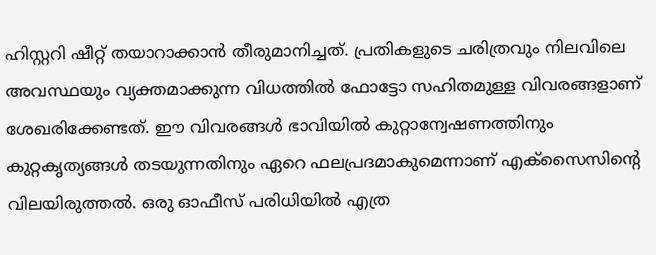ഹിസ്റ്ററി ഷീറ്റ് തയാറാക്കാന്‍ തീരുമാനിച്ചത്. പ്രതികളുടെ ചരിത്രവും നിലവിലെ അവസ്ഥയും വ്യക്തമാക്കുന്ന വിധത്തില്‍ ഫോട്ടോ സഹിതമുള്ള വിവരങ്ങളാണ് ശേഖരിക്കേണ്ടത്. ഈ വിവരങ്ങള്‍ ഭാവിയില്‍ കുറ്റാന്വേഷണത്തിനും കുറ്റകൃത്യങ്ങള്‍ തടയുന്നതിനും ഏറെ ഫലപ്രദമാകുമെന്നാണ് എക്‌സൈസിന്‍റെ വിലയിരുത്തല്‍. ഒരു ഓഫീസ് പരിധിയില്‍ എത്ര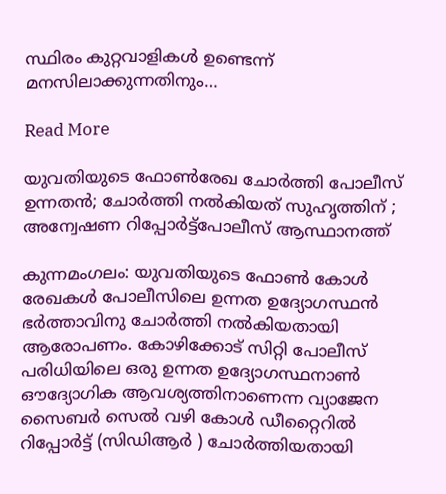സ്ഥിരം കുറ്റവാളികള്‍ ഉണ്ടെന്ന് മനസിലാക്കുന്നതിനും…

Read More

യുവതിയുടെ ഫോണ്‍രേഖ ചോർത്തി പോലീസ് ഉന്നതൻ; ചോർത്തി നൽകിയത് സുഹൃത്തിന് ; അന്വേഷണ റിപ്പോര്‍ട്ട്പോലീസ് ആസ്ഥാനത്ത്

കുന്നമംഗലം: യുവതിയുടെ ഫോണ്‍ കോള്‍ രേഖകള്‍ പോലീസിലെ ഉന്നത ഉദ്യോഗസ്ഥൻ ഭര്‍ത്താവിനു ചോര്‍ത്തി നല്‍കിയതായി ആരോപണം. കോഴിക്കോട് സിറ്റി പോലീസ് പരിധിയിലെ ഒരു ഉന്നത ഉദ്യോഗസ്ഥനാണ്‍ ഔദ്യോഗിക ആവശ്യത്തിനാണെന്ന വ്യാജേന സൈബര്‍ സെല്‍ വഴി കോള്‍ ഡീറ്റൈറില്‍ റിപ്പോര്‍ട്ട് (സിഡിആര്‍ ) ചോര്‍ത്തിയതായി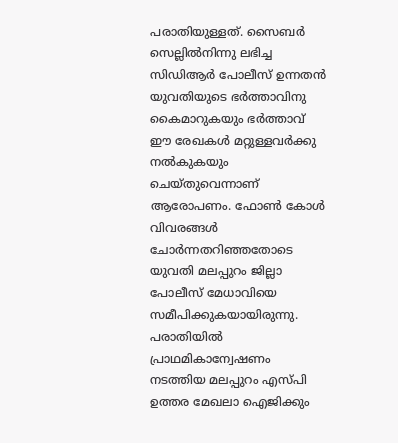പരാതിയുള്ളത്. സൈബര്‍ സെല്ലില്‍നിന്നു ലഭിച്ച സിഡിആര്‍ പോലീസ് ഉന്നതൻ‍ യുവതിയുടെ ഭര്‍ത്താവിനു കൈമാറുകയും ഭര്‍ത്താവ് ഈ രേഖകള്‍ മറ്റുള്ളവര്‍ക്കു നല്‍കുകയും ചെയ്തുവെന്നാണ് ആരോപണം. ഫോണ്‍ കോള്‍ വിവരങ്ങള്‍ ചോര്‍ന്നതറിഞ്ഞതോടെ യുവതി മലപ്പുറം ജില്ലാ പോലീസ് മേധാവിയെ സമീപിക്കുകയായിരുന്നു. പരാതിയില്‍ പ്രാഥമികാന്വേഷണം നടത്തിയ മലപ്പുറം എസ്പി ഉത്തര മേഖലാ ഐജിക്കും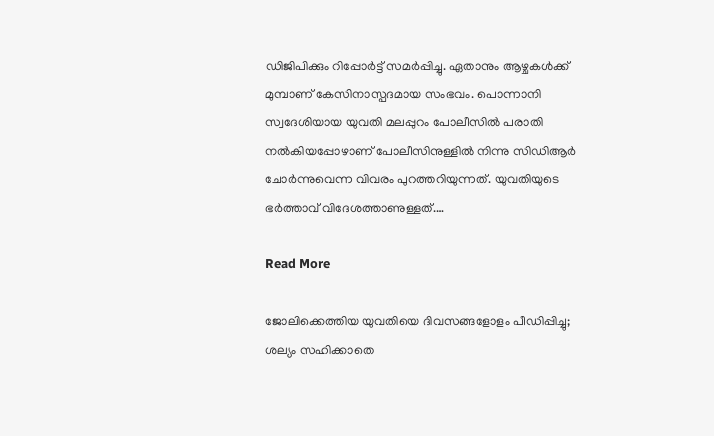ഡിജിപിക്കും റിപ്പോര്‍ട്ട് സമര്‍പ്പിച്ചു. ഏതാനും ആഴ്ചകള്‍ക്ക് മുമ്പാണ് കേസിനാസ്പദമായ സംഭവം. പൊന്നാനി സ്വദേശിയായ യുവതി മലപ്പുറം പോലീസില്‍ പരാതി നല്‍കിയപ്പോഴാണ് പോലീസിനുള്ളില്‍ നിന്നു സിഡിആര്‍ ചോര്‍ന്നുവെന്ന വിവരം പുറത്തറിയുന്നത്. യുവതിയുടെ ഭര്‍ത്താവ് വിദേശത്താണുള്ളത്.…

Read More

ജോലിക്കെത്തിയ യുവതിയെ ദിവസങ്ങളോളം പീഡിപ്പിച്ചു; ശല്യം സഹിക്കാതെ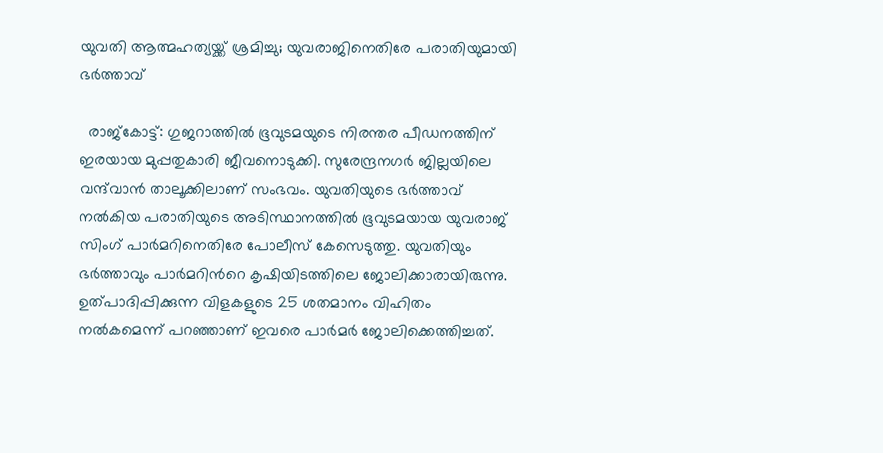യുവതി ആത്മഹത്യയ്ക്ക് ശ്രമിച്ചു; യുവരാജിനെതിരേ പരാതിയുമായി ഭർത്താവ്

  രാജ്കോട്ട്: ഗുജറാത്തിൽ ഭൂവുടമയുടെ നിരന്തര പീഡനത്തിന് ഇരയായ മുപ്പതുകാരി ജീവനൊടുക്കി. സുരേന്ദ്രനഗര്‍ ജില്ലയിലെ വന്ദ്‌വാന്‍ താലൂക്കിലാണ് സംഭവം. യുവതിയുടെ ഭര്‍ത്താവ് നല്‍കിയ പരാതിയുടെ അടിസ്ഥാനത്തില്‍ ഭൂവുടമയായ യുവരാജ് സിംഗ് പാര്‍മറിനെതിരേ പോലീസ് കേസെടുത്തു. യുവതിയും ഭർത്താവും പാർമറിന്‍റെ കൃഷിയിടത്തിലെ ജോലിക്കാരായിരുന്നു. ഉത്പാദിപ്പിക്കുന്ന വിളകളുടെ 25 ശതമാനം വിഹിതം നല്‍കമെന്ന് പറഞ്ഞാണ് ഇവരെ പാർമർ ജോലിക്കെത്തിച്ചത്.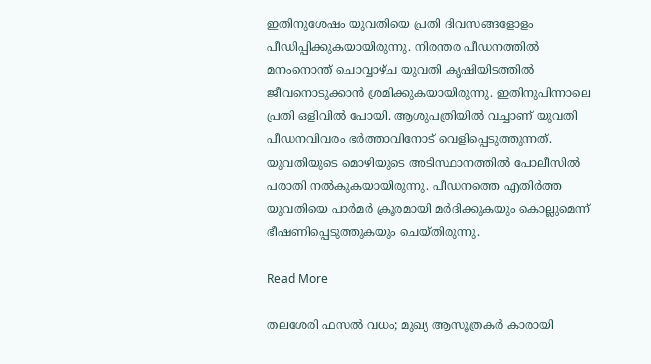ഇതിനുശേഷം യുവതിയെ പ്രതി ദിവസങ്ങളോളം പീഡിപ്പിക്കുകയായിരുന്നു. നിരന്തര പീഡനത്തിൽ മനംനൊന്ത് ചൊവ്വാഴ്ച യുവതി കൃഷിയിടത്തിൽ ജീവനൊടുക്കാൻ ശ്രമിക്കുകയായിരുന്നു. ഇതിനുപിന്നാലെ പ്രതി ഒളിവില്‍ പോയി. ആശുപത്രിയിൽ വച്ചാണ് യുവതി പീഡനവിവരം ഭർത്താവിനോട് വെളിപ്പെടുത്തുന്നത്. യുവതിയുടെ മൊഴിയുടെ അടിസ്ഥാനത്തിൽ പോലീസിൽ പരാതി നൽകുകയായിരുന്നു. പീഡനത്തെ എതിര്‍ത്ത യുവതിയെ പാര്‍മര്‍ ക്രൂരമായി മര്‍ദിക്കുകയും കൊല്ലുമെന്ന് ഭീഷണിപ്പെടുത്തുകയും ചെയ്തിരുന്നു.

Read More

തലശേരി ഫസൽ വധം; മുഖ്യ ആസൂത്രകർ കാരായി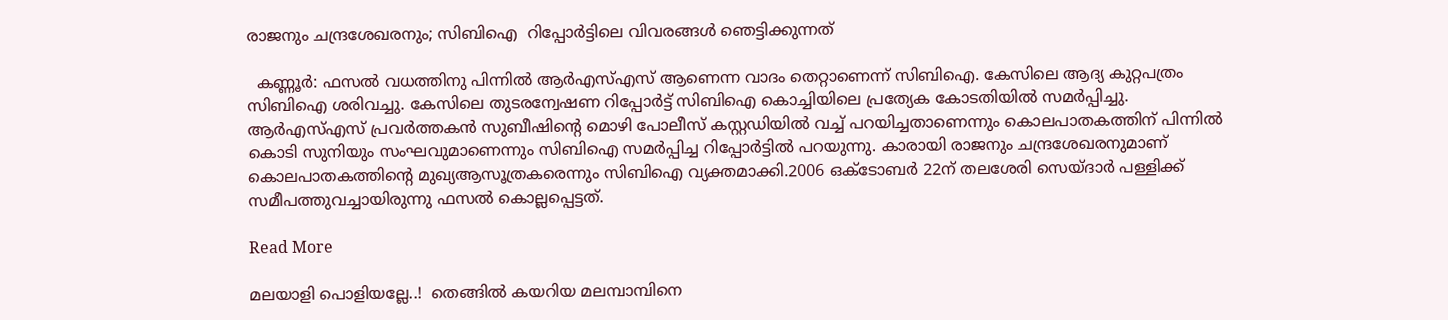രാജനും ചന്ദ്രശേഖരനും; സിബിഐ  റിപ്പോർട്ടിലെ വിവരങ്ങൾ ഞെട്ടിക്കുന്നത്

  കണ്ണൂർ: ഫസല്‍ വധത്തിനു പിന്നില്‍ ആര്‍എസ്എസ് ആണെന്ന വാദം തെറ്റാണെന്ന് സിബിഐ. കേസിലെ ആദ്യ കുറ്റപത്രം സിബിഐ ശരിവച്ചു. കേസിലെ തുടരന്വേഷണ റിപ്പോര്‍ട്ട് സിബിഐ കൊച്ചിയിലെ പ്രത്യേക കോടതിയില്‍ സമര്‍പ്പിച്ചു. ആര്‍എസ്എസ് പ്രവര്‍ത്തകന്‍ സുബീഷിന്‍റെ മൊഴി പോലീസ് കസ്റ്റഡിയില്‍ വച്ച് പറയിച്ചതാണെന്നും കൊലപാതകത്തിന് പിന്നില്‍ കൊടി സുനിയും സംഘവുമാണെന്നും സിബിഐ സമർപ്പിച്ച റിപ്പോർട്ടിൽ പറയുന്നു. കാരായി രാജനും ചന്ദ്രശേഖരനുമാണ് കൊലപാതകത്തിന്‍റെ മുഖ്യആസൂത്രകരെന്നും സിബിഐ വ്യക്തമാക്കി.2006 ഒക്ടോബര്‍ 22ന് തലശേരി സെയ്ദാര്‍ പള്ളിക്ക് സമീപത്തുവച്ചായിരുന്നു ഫസല്‍ കൊല്ലപ്പെട്ടത്.

Read More

മലയാളി പൊളിയല്ലേ..!  തെങ്ങിൽ കയറിയ മലമ്പാമ്പിനെ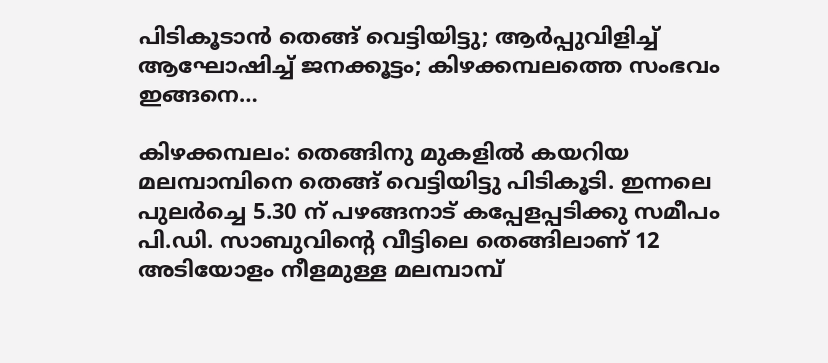പിടികൂടാൻ തെങ്ങ് വെട്ടിയിട്ടു; ആർപ്പുവിളിച്ച് ആഘോഷിച്ച് ജനക്കൂട്ടം; കിഴക്കമ്പലത്തെ സംഭവം ഇങ്ങനെ…

കിഴക്കമ്പലം: തെങ്ങിനു മുകളില്‍ കയറിയ മലമ്പാമ്പിനെ തെങ്ങ് വെട്ടിയിട്ടു പിടികൂടി. ഇന്നലെ പുലർച്ചെ 5.30 ന് പഴങ്ങനാട് കപ്പേളപ്പടിക്കു സമീപം പി.ഡി. സാബുവിന്‍റെ വീട്ടിലെ തെങ്ങിലാണ് 12 അടിയോളം നീളമുള്ള മലമ്പാമ്പ്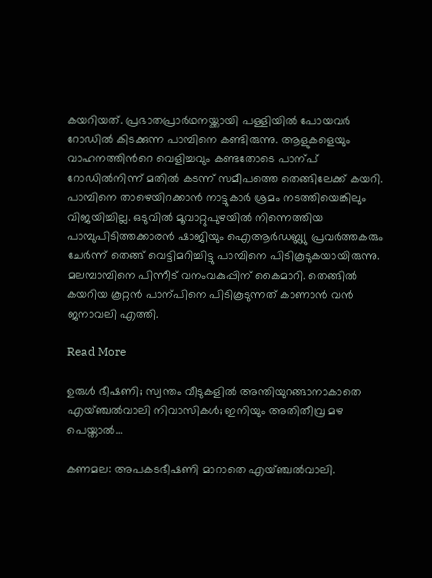കയറിയത്. പ്രഭാതപ്രാര്‍ഥനയ്ക്കായി പള്ളിയില്‍ പോയവർ റോഡിൽ കിടക്കുന്ന പാമ്പിനെ കണ്ടിരുന്നു. ആളുകളെയും വാഹനത്തിന്‍റെ വെളിച്ചവും കണ്ടതോടെ പാന്പ് റോഡില്‍നിന്ന് മതില്‍ കടന്ന് സമീപത്തെ തെങ്ങിലേക്ക് കയറി. പാമ്പിനെ താഴെയിറക്കാന്‍ നാട്ടുകാർ ശ്രമം നടത്തിയെങ്കിലും വിജയിച്ചില്ല. ഒടുവിൽ മൂവാറ്റുപുഴയില്‍ നിന്നെത്തിയ പാമ്പുപിടിത്തക്കാരന്‍ ഷാജിയും ഐആര്‍ഡബ്ല്യു പ്രവര്‍ത്തകരും ചേര്‍ന്ന് തെങ്ങ് വെട്ടിമറിച്ചിട്ടു പാമ്പിനെ പിടികൂടുകയായിരുന്നു. മലമ്പാമ്പിനെ പിന്നീട് വനംവകുപ്പിന് കൈമാറി. തെങ്ങിൽ കയറിയ കൂറ്റൻ പാന്പിനെ പിടികൂടുന്നത് കാണാന്‍ വൻ ജനാവലി എത്തി.

Read More

ഉരുൾ ഭീഷണി; സ്വന്തം വീടുകളിൽ അന്തിയുറങ്ങാനാകാതെ എയ്ഞ്ചൽവാലി നിവാസികൾ; ഇനിയും അതിതീവ്ര മഴ പെയ്താൽ…

കണമല: അപകടഭീഷണി മാറാതെ എയ്ഞ്ചൽവാലി.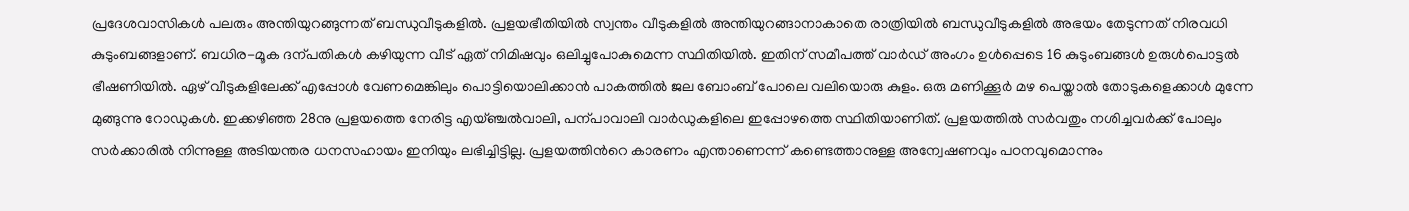പ്രദേശവാസികൾ പലരും അന്തിയുറങ്ങുന്നത് ബന്ധുവീടുകളിൽ. പ്രളയഭീതിയിൽ സ്വന്തം വീടുകളിൽ അന്തിയുറങ്ങാനാകാതെ രാത്രിയിൽ ബന്ധുവീടുകളിൽ അഭയം തേടുന്നത് നിരവധി കുടുംബങ്ങളാണ്. ബധിര-മൂക ദന്പതികൾ കഴിയുന്ന വീട് ഏത് നിമിഷവും ഒലിച്ചുപോകുമെന്ന സ്ഥിതിയിൽ. ഇതിന് സമീപത്ത് വാർഡ് അംഗം ഉൾപ്പെടെ 16 കുടുംബങ്ങൾ ഉരുൾപൊട്ടൽ ഭീഷണിയിൽ. ഏഴ് വീടുകളിലേക്ക് എപ്പോൾ വേണമെങ്കിലും പൊട്ടിയൊലിക്കാൻ പാകത്തിൽ ജല ബോംബ് പോലെ വലിയൊരു കുളം. ഒരു മണിക്കൂർ മഴ പെയ്താൽ തോടുകളെക്കാൾ മുന്നേ മുങ്ങുന്നു റോഡുകൾ. ഇക്കഴിഞ്ഞ 28നു പ്രളയത്തെ നേരിട്ട എയ്ഞ്ചൽവാലി, പന്പാവാലി വാർഡുകളിലെ ഇപ്പോഴത്തെ സ്ഥിതിയാണിത്. പ്രളയത്തിൽ സർവതും നശിച്ചവർക്ക് പോലും സർക്കാരിൽ നിന്നുള്ള അടിയന്തര ധനസഹായം ഇനിയും ലഭിച്ചിട്ടില്ല. പ്രളയത്തിന്‍റെ കാരണം എന്താണെന്ന് കണ്ടെത്താനുള്ള അന്വേഷണവും പഠനവുമൊന്നും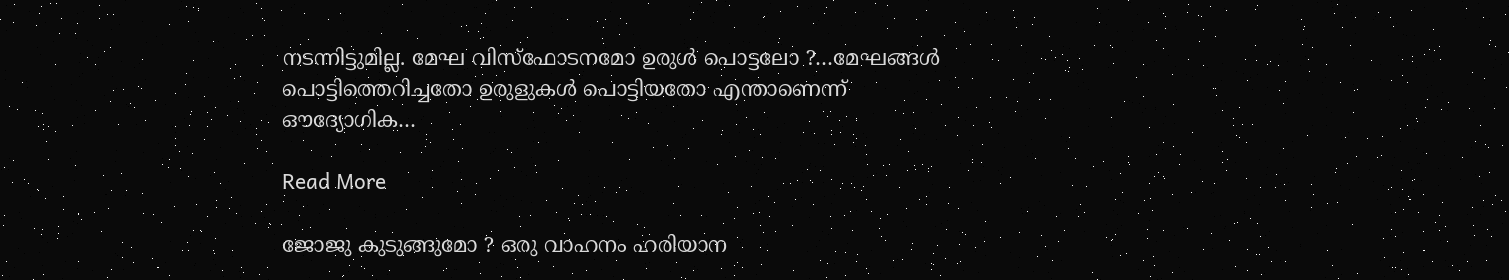നടന്നിട്ടുമില്ല. മേഘ വിസ്ഫോടനമോ ഉരുൾ പൊട്ടലോ ‍?…മേഘങ്ങൾ പൊട്ടിത്തെറിച്ചതോ ഉരുളുകൾ പൊട്ടിയതോ എന്താണെന്ന് ഔദ്യോഗിക…

Read More

ജോജു കുടുങ്ങുമോ ? ഒരു വാഹനം ഹരിയാന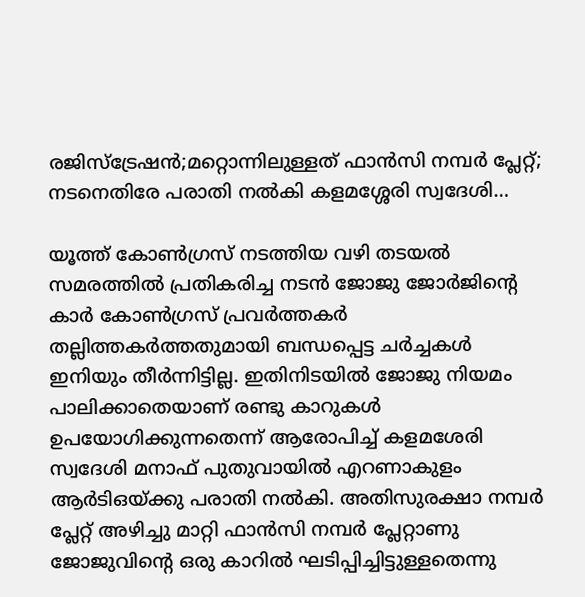രജിസ്‌ട്രേഷന്‍;മറ്റൊന്നിലുള്ളത് ഫാന്‍സി നമ്പര്‍ പ്ലേറ്റ്; നടനെതിരേ പരാതി നല്‍കി കളമശ്ശേരി സ്വദേശി…

യൂത്ത് കോണ്‍ഗ്രസ് നടത്തിയ വഴി തടയല്‍ സമരത്തില്‍ പ്രതികരിച്ച നടന്‍ ജോജു ജോര്‍ജിന്റെ കാര്‍ കോണ്‍ഗ്രസ് പ്രവര്‍ത്തകര്‍ തല്ലിത്തകര്‍ത്തതുമായി ബന്ധപ്പെട്ട ചര്‍ച്ചകള്‍ ഇനിയും തീര്‍ന്നിട്ടില്ല. ഇതിനിടയില്‍ ജോജു നിയമം പാലിക്കാതെയാണ് രണ്ടു കാറുകള്‍ ഉപയോഗിക്കുന്നതെന്ന് ആരോപിച്ച് കളമശേരി സ്വദേശി മനാഫ് പുതുവായില്‍ എറണാകുളം ആര്‍ടിഒയ്ക്കു പരാതി നല്‍കി. അതിസുരക്ഷാ നമ്പര്‍ പ്ലേറ്റ് അഴിച്ചു മാറ്റി ഫാന്‍സി നമ്പര്‍ പ്ലേറ്റാണു ജോജുവിന്റെ ഒരു കാറില്‍ ഘടിപ്പിച്ചിട്ടുള്ളതെന്നു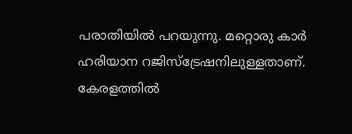പരാതിയില്‍ പറയുന്നു. മറ്റൊരു കാര്‍ ഹരിയാന റജിസ്‌ട്രേഷനിലുള്ളതാണ്. കേരളത്തില്‍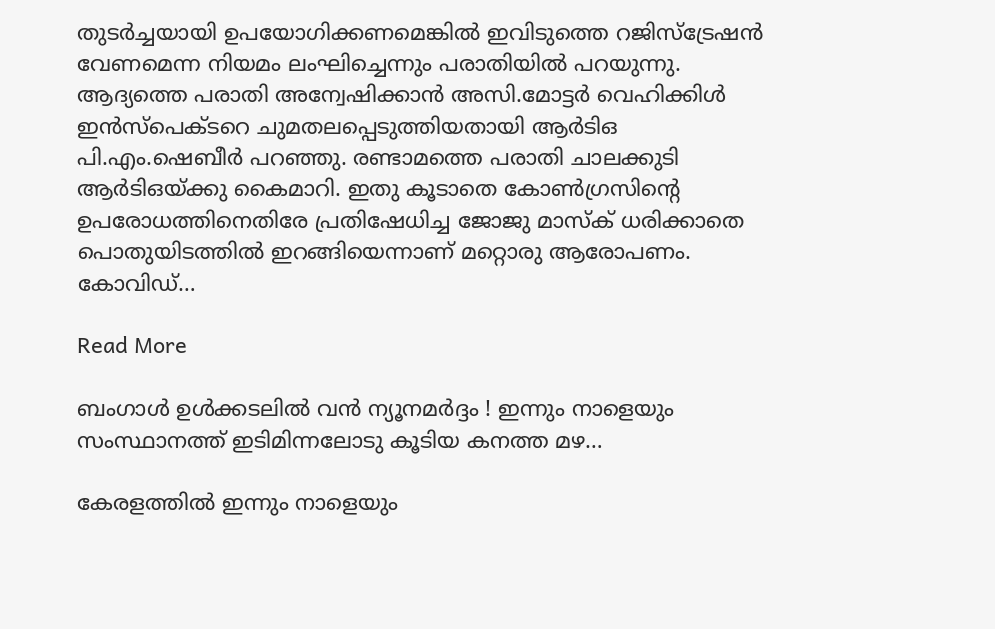തുടര്‍ച്ചയായി ഉപയോഗിക്കണമെങ്കില്‍ ഇവിടുത്തെ റജിസ്‌ട്രേഷന്‍ വേണമെന്ന നിയമം ലംഘിച്ചെന്നും പരാതിയില്‍ പറയുന്നു. ആദ്യത്തെ പരാതി അന്വേഷിക്കാന്‍ അസി.മോട്ടര്‍ വെഹിക്കിള്‍ ഇന്‍സ്‌പെക്ടറെ ചുമതലപ്പെടുത്തിയതായി ആര്‍ടിഒ പി.എം.ഷെബീര്‍ പറഞ്ഞു. രണ്ടാമത്തെ പരാതി ചാലക്കുടി ആര്‍ടിഒയ്ക്കു കൈമാറി. ഇതു കൂടാതെ കോണ്‍ഗ്രസിന്റെ ഉപരോധത്തിനെതിരേ പ്രതിഷേധിച്ച ജോജു മാസ്‌ക് ധരിക്കാതെ പൊതുയിടത്തില്‍ ഇറങ്ങിയെന്നാണ് മറ്റൊരു ആരോപണം. കോവിഡ്…

Read More

ബംഗാള്‍ ഉള്‍ക്കടലില്‍ വന്‍ ന്യൂനമര്‍ദ്ദം ! ഇന്നും നാളെയും സംസ്ഥാനത്ത് ഇടിമിന്നലോടു കൂടിയ കനത്ത മഴ…

കേരളത്തില്‍ ഇന്നും നാളെയും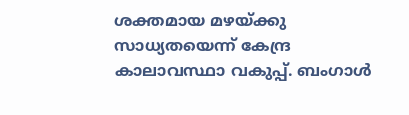ശക്തമായ മഴയ്ക്കു സാധ്യതയെന്ന് കേന്ദ്ര കാലാവസ്ഥാ വകുപ്പ്. ബംഗാള്‍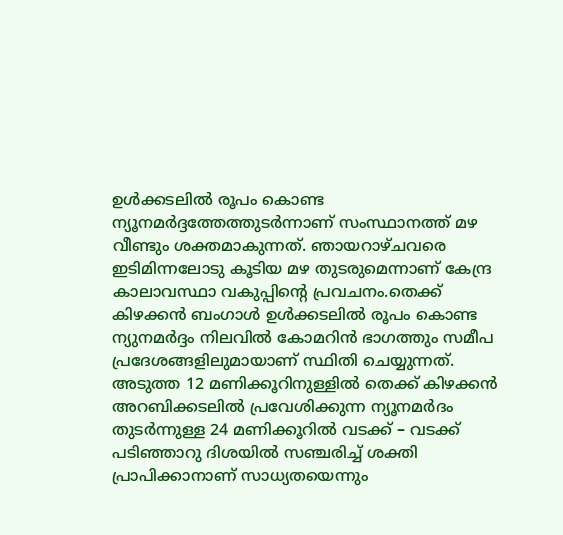ഉള്‍ക്കടലില്‍ രൂപം കൊണ്ട ന്യൂനമര്‍ദ്ദത്തേത്തുടര്‍ന്നാണ് സംസ്ഥാനത്ത് മഴ വീണ്ടും ശക്തമാകുന്നത്. ഞായറാഴ്ചവരെ ഇടിമിന്നലോടു കൂടിയ മഴ തുടരുമെന്നാണ് കേന്ദ്ര കാലാവസ്ഥാ വകുപ്പിന്റെ പ്രവചനം.തെക്ക് കിഴക്കന്‍ ബംഗാള്‍ ഉള്‍ക്കടലില്‍ രൂപം കൊണ്ട ന്യുനമര്‍ദ്ദം നിലവില്‍ കോമറിന്‍ ഭാഗത്തും സമീപ പ്രദേശങ്ങളിലുമായാണ് സ്ഥിതി ചെയ്യുന്നത്. അടുത്ത 12 മണിക്കൂറിനുള്ളില്‍ തെക്ക് കിഴക്കന്‍ അറബിക്കടലില്‍ പ്രവേശിക്കുന്ന ന്യൂനമര്‍ദം തുടര്‍ന്നുള്ള 24 മണിക്കൂറില്‍ വടക്ക് – വടക്ക് പടിഞ്ഞാറു ദിശയില്‍ സഞ്ചരിച്ച് ശക്തി പ്രാപിക്കാനാണ് സാധ്യതയെന്നും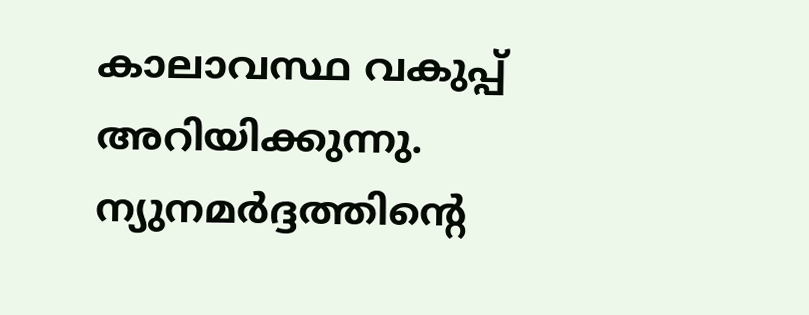കാലാവസ്ഥ വകുപ്പ് അറിയിക്കുന്നു. ന്യുനമര്‍ദ്ദത്തിന്റെ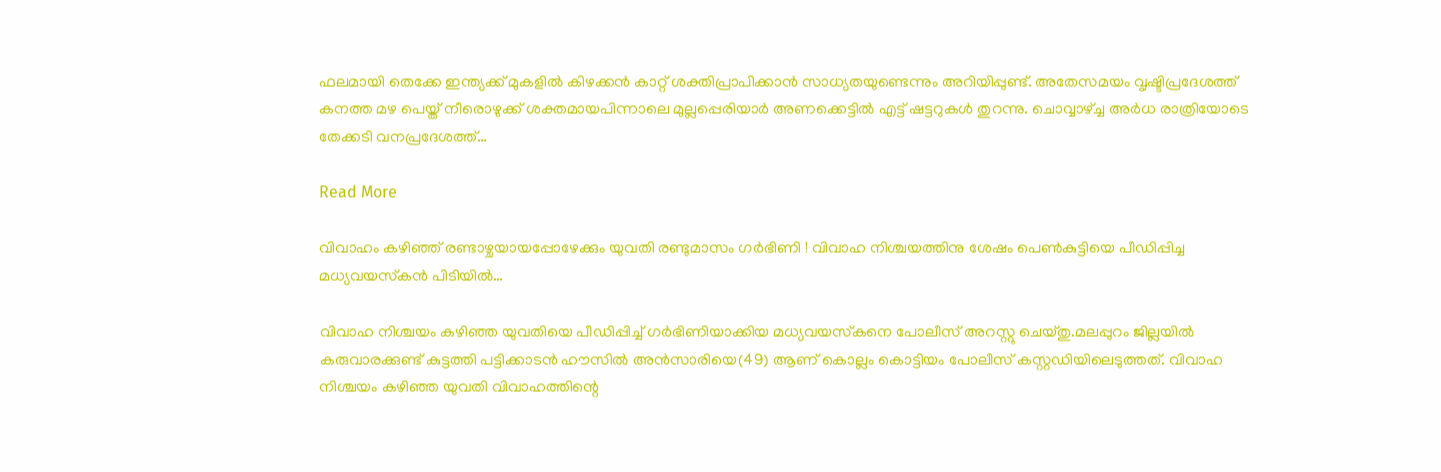ഫലമായി തെക്കേ ഇന്ത്യക്ക് മുകളില്‍ കിഴക്കന്‍ കാറ്റ് ശക്തിപ്രാപിക്കാന്‍ സാധ്യതയുണ്ടെന്നും അറിയിപ്പുണ്ട്. അതേസമയം വൃഷ്ടിപ്രദേശത്ത് കനത്ത മഴ പെയ്ത് നീരൊഴുക്ക് ശക്തമായപിന്നാലെ മുല്ലപ്പെരിയാര്‍ അണക്കെട്ടില്‍ എട്ട് ഷട്ടറുകള്‍ തുറന്നു. ചൊവ്വാഴ്ച്ച അര്‍ധ രാത്രിയോടെ തേക്കടി വനപ്രദേശത്ത്…

Read More

വിവാഹം കഴിഞ്ഞ് രണ്ടാഴ്ചയായപ്പോഴേക്കും യുവതി രണ്ടുമാസം ഗര്‍ഭിണി ! വിവാഹ നിശ്ചയത്തിനു ശേഷം പെണ്‍കുട്ടിയെ പീഡിപ്പിച്ച മധ്യവയസ്‌കന്‍ പിടിയില്‍…

വിവാഹ നിശ്ചയം കഴിഞ്ഞ യുവതിയെ പീഡിപ്പിച്ച് ഗര്‍ഭിണിയാക്കിയ മധ്യവയസ്‌കനെ പോലീസ് അറസ്റ്റു ചെയ്തു.മലപ്പുറം ജില്ലയില്‍ കരുവാരക്കുണ്ട് കുട്ടത്തി പട്ടിക്കാടന്‍ ഹൗസില്‍ അന്‍സാരിയെ(49) ആണ് കൊല്ലം കൊട്ടിയം പോലീസ് കസ്റ്റഡിയിലെടുത്തത്. വിവാഹ നിശ്ചയം കഴിഞ്ഞ യുവതി വിവാഹത്തിന്റെ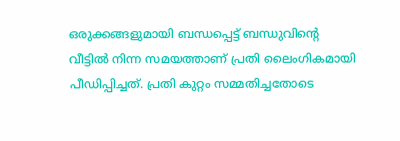ഒരുക്കങ്ങളുമായി ബന്ധപ്പെട്ട് ബന്ധുവിന്റെ വീട്ടില്‍ നിന്ന സമയത്താണ് പ്രതി ലൈംഗികമായി പീഡിപ്പിച്ചത്. പ്രതി കുറ്റം സമ്മതിച്ചതോടെ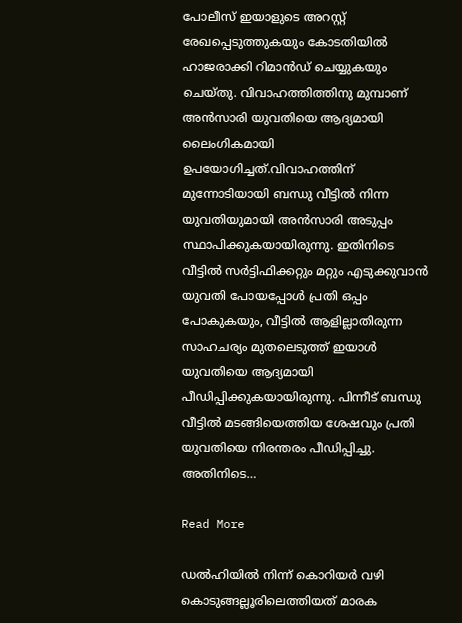പോലീസ് ഇയാളുടെ അറസ്റ്റ് രേഖപ്പെടുത്തുകയും കോടതിയില്‍ ഹാജരാക്കി റിമാന്‍ഡ് ചെയ്യുകയും ചെയ്തു. വിവാഹത്തിത്തിനു മുമ്പാണ് അന്‍സാരി യുവതിയെ ആദ്യമായി ലൈംഗികമായി ഉപയോഗിച്ചത്.വിവാഹത്തിന് മുന്നോടിയായി ബന്ധു വീട്ടില്‍ നിന്ന യുവതിയുമായി അന്‍സാരി അടുപ്പം സ്ഥാപിക്കുകയായിരുന്നു. ഇതിനിടെ വീട്ടില്‍ സര്‍ട്ടിഫിക്കറ്റും മറ്റും എടുക്കുവാന്‍ യുവതി പോയപ്പോള്‍ പ്രതി ഒപ്പം പോകുകയും, വീട്ടില്‍ ആളില്ലാതിരുന്ന സാഹചര്യം മുതലെടുത്ത് ഇയാള്‍ യുവതിയെ ആദ്യമായി പീഡിപ്പിക്കുകയായിരുന്നു. പിന്നീട് ബന്ധു വീട്ടില്‍ മടങ്ങിയെത്തിയ ശേഷവും പ്രതി യുവതിയെ നിരന്തരം പീഡിപ്പിച്ചു. അതിനിടെ…

Read More

ഡൽഹിയിൽ നിന്ന് കൊറിയർ വഴി കൊടുങ്ങല്ലൂരിലെത്തിയത് മാരക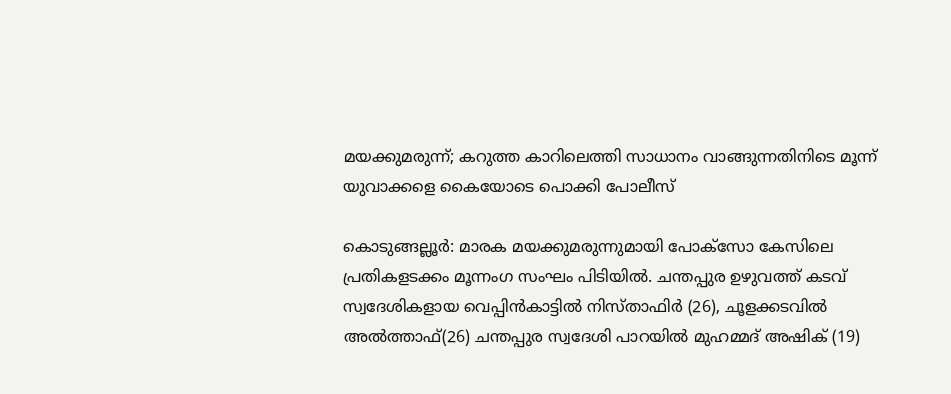മയക്കുമരുന്ന്; കറുത്ത കാറിലെത്തി സാധാനം വാങ്ങുന്നതിനിടെ മൂന്ന് യുവാക്കളെ കൈയോടെ പൊക്കി പോലീസ്

കൊടുങ്ങല്ലൂർ: മാരക മയക്കുമരുന്നുമായി പോക്സോ കേസിലെ പ്രതികളടക്കം മൂന്നംഗ സംഘം പിടിയിൽ. ചന്തപ്പുര ഉഴുവത്ത് കടവ് സ്വദേശികളായ വെപ്പിൻകാട്ടിൽ നിസ്താഫിർ (26), ചൂളക്കടവിൽ അൽത്താഫ്(26) ചന്തപ്പുര സ്വദേശി പാറയിൽ മുഹമ്മദ് അഷിക് (19)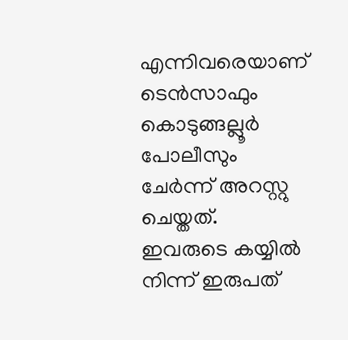എന്നിവരെയാണ് ടെൻസാഫും കൊടുങ്ങല്ലൂർ പോലീസും ചേർന്ന് അറസ്റ്റു ചെയ്തത്. ഇവരുടെ കയ്യിൽ നിന്ന് ഇരുപത്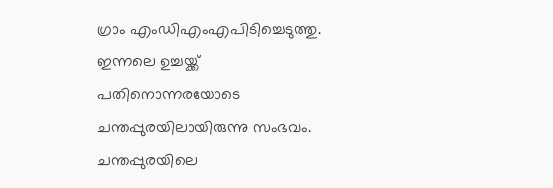ഗ്രാം എംഡിഎംഎപിടിച്ചെടുത്തു. ഇന്നലെ ഉച്ചയ്ക്ക് പതിനൊന്നരയോടെ ചന്തപ്പുരയിലായിരുന്നു സംഭവം. ചന്തപ്പുരയിലെ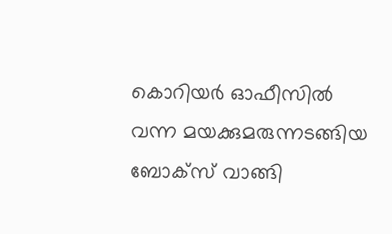കൊറിയർ ഓഫീസിൽ വന്ന മയക്കുമരുന്നടങ്ങിയ ബോക്സ് വാങ്ങി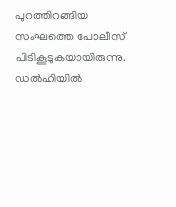പുറത്തിറങ്ങിയ സംഘത്തെ പോലീസ് പിടികൂടുകയായിരുന്നു. ഡൽഹിയിൽ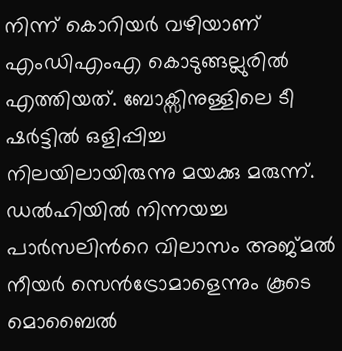നിന്ന് കൊറിയർ വഴിയാണ് എംഡിഎംഎ കൊടുങ്ങല്ലുരിൽ എത്തിയത്. ബോക്സിനുള്ളിലെ ടീ ഷർട്ടിൽ ഒളിപ്പിച്ച നിലയിലായിരുന്നു മയക്കു മരുന്ന്. ഡൽഹിയിൽ നിന്നയച്ച പാർസലിന്‍റെ വിലാസം അജ്മൽ നീയർ സെൻട്രോമാളെന്നും കൂടെ മൊബൈൽ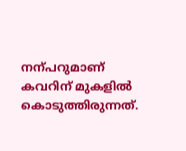നന്പറുമാണ് കവറിന് മുകളിൽ കൊടുത്തിരുന്നത്.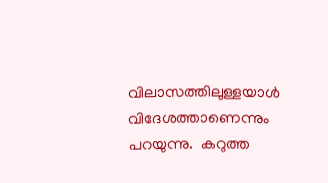വിലാസത്തിലുള്ളയാൾ വിദേശത്താണെന്നും പറയുന്നു.  കറുത്ത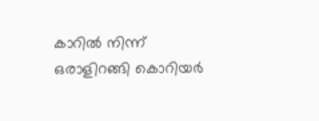കാറിൽ നിന്ന് ഒരാളിറങ്ങി കൊറിയർ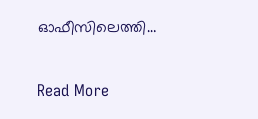ഓഫീസിലെത്തി…

Read More